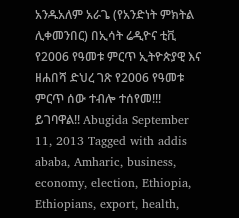አንዱአለም አራጌ (የአንድነት ምክትል ሊቀመንበር) በኢሳት ሬዲዮና ቲቪ የ2006 የዓመቱ ምርጥ ኢትዮጵያዊ እና ዘሐበሻ ድህረ ገጽ የ2006 የዓመቱ ምርጥ ሰው ተብሎ ተሰየመ!!! ይገባዋል!! Abugida September 11, 2013 Tagged with addis ababa, Amharic, business, economy, election, Ethiopia, Ethiopians, export, health,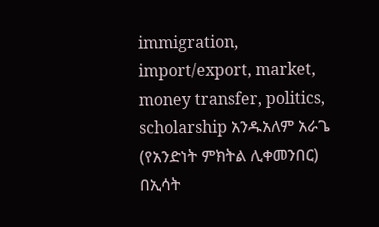immigration, import/export, market, money transfer, politics, scholarship አንዱአለም አራጌ (የአንድነት ምክትል ሊቀመንበር) በኢሳት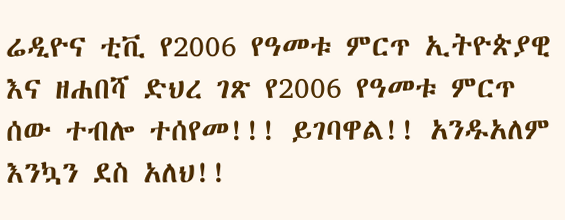ሬዲዮና ቲቪ የ2006 የዓመቱ ምርጥ ኢትዮጵያዊ እና ዘሐበሻ ድህረ ገጽ የ2006 የዓመቱ ምርጥ ሰው ተብሎ ተሰየመ!!! ይገባዋል!! አንዱአለም እንኳን ደስ አለህ!!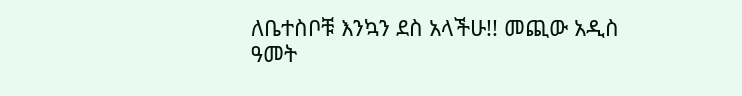ለቤተስቦቹ እንኳን ደስ አላችሁ!! መጪው አዲስ ዓመት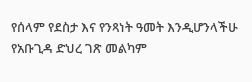የሰላም የደስታ እና የንጻነት ዓመት እንዲሆንላችሁ የአቡጊዳ ድህረ ገጽ መልካም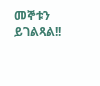መኞቱን ይገልጻል!!